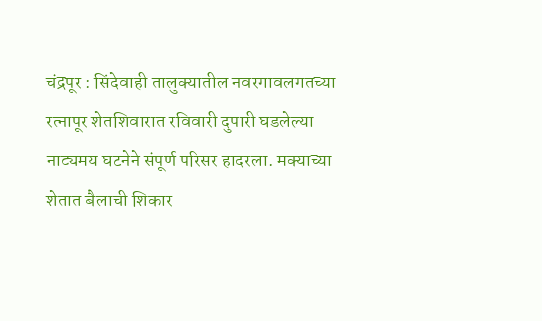चंद्रपूर : सिंदेवाही तालुक्यातील नवरगावलगतच्या रत्नापूर शेतशिवारात रविवारी दुपारी घडलेल्या नाट्यमय घटनेने संपूर्ण परिसर हादरला. मक्याच्या शेतात बैलाची शिकार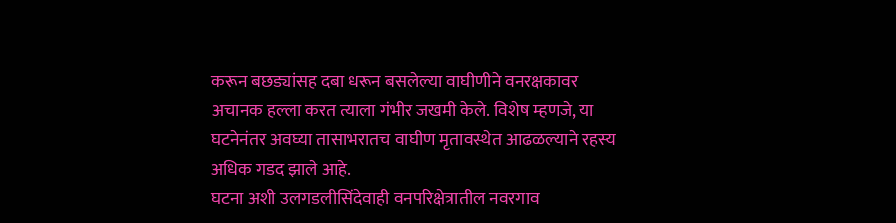करून बछड्यांसह दबा धरून बसलेल्या वाघीणीने वनरक्षकावर अचानक हल्ला करत त्याला गंभीर जखमी केले. विशेष म्हणजे, या घटनेनंतर अवघ्या तासाभरातच वाघीण मृतावस्थेत आढळल्याने रहस्य अधिक गडद झाले आहे.
घटना अशी उलगडलीसिंदेवाही वनपरिक्षेत्रातील नवरगाव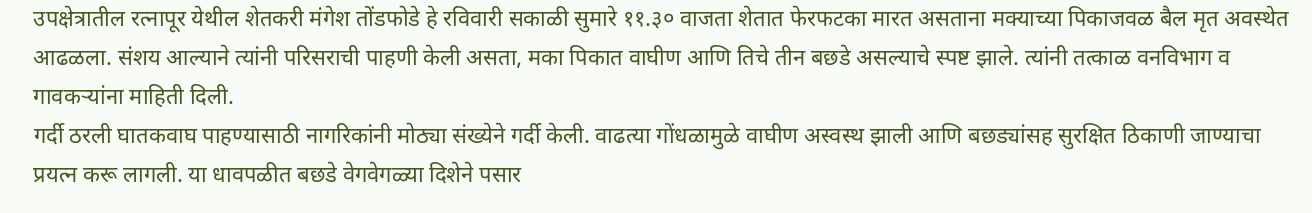उपक्षेत्रातील रत्नापूर येथील शेतकरी मंगेश तोंडफोडे हे रविवारी सकाळी सुमारे ११.३० वाजता शेतात फेरफटका मारत असताना मक्याच्या पिकाजवळ बैल मृत अवस्थेत आढळला. संशय आल्याने त्यांनी परिसराची पाहणी केली असता, मका पिकात वाघीण आणि तिचे तीन बछडे असल्याचे स्पष्ट झाले. त्यांनी तत्काळ वनविभाग व गावकऱ्यांना माहिती दिली.
गर्दी ठरली घातकवाघ पाहण्यासाठी नागरिकांनी मोठ्या संख्येने गर्दी केली. वाढत्या गोंधळामुळे वाघीण अस्वस्थ झाली आणि बछड्यांसह सुरक्षित ठिकाणी जाण्याचा प्रयत्न करू लागली. या धावपळीत बछडे वेगवेगळ्या दिशेने पसार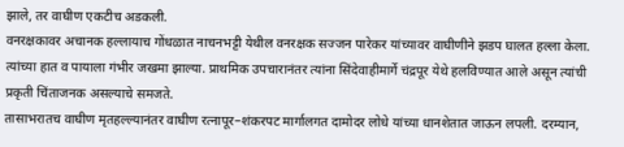झाले, तर वाघीण एकटीच अडकली.
वनरक्षकावर अचानक हल्लायाच गोंधळात नाचनभट्टी येथील वनरक्षक सज्जन पारेकर यांच्यावर वाघीणीने झडप घालत हल्ला केला. त्यांच्या हात व पायाला गंभीर जखमा झाल्या. प्राथमिक उपचारानंतर त्यांना सिंदेवाहीमार्गे चंद्रपूर येथे हलविण्यात आले असून त्यांची प्रकृती चिंताजनक असल्याचे समजते.
तासाभरातच वाघीण मृतहल्ल्यानंतर वाघीण रत्नापूर–शंकरपट मार्गालगत दामोदर लोधे यांच्या धानशेतात जाऊन लपली. दरम्यान,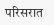परिसरात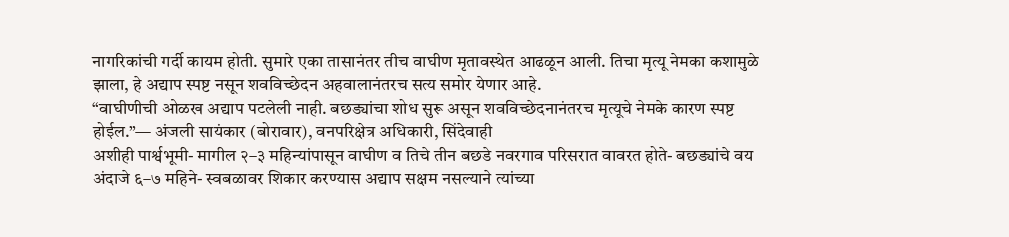नागरिकांची गर्दी कायम होती. सुमारे एका तासानंतर तीच वाघीण मृतावस्थेत आढळून आली. तिचा मृत्यू नेमका कशामुळे झाला, हे अद्याप स्पष्ट नसून शवविच्छेदन अहवालानंतरच सत्य समोर येणार आहे.
“वाघीणीची ओळख अद्याप पटलेली नाही. बछड्यांचा शोध सुरू असून शवविच्छेदनानंतरच मृत्यूचे नेमके कारण स्पष्ट होईल.”— अंजली सायंकार (बोरावार), वनपरिक्षेत्र अधिकारी, सिंदेवाही
अशीही पार्श्वभूमी- मागील २–३ महिन्यांपासून वाघीण व तिचे तीन बछडे नवरगाव परिसरात वावरत होते- बछड्यांचे वय अंदाजे ६–७ महिने- स्वबळावर शिकार करण्यास अद्याप सक्षम नसल्याने त्यांच्या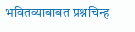भवितव्याबाबत प्रश्नचिन्ह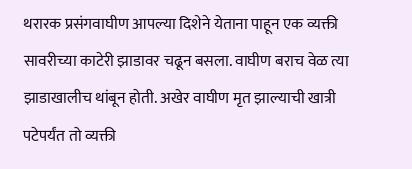थरारक प्रसंगवाघीण आपल्या दिशेने येताना पाहून एक व्यक्ती सावरीच्या काटेरी झाडावर चढून बसला. वाघीण बराच वेळ त्या झाडाखालीच थांबून होती. अखेर वाघीण मृत झाल्याची खात्री पटेपर्यंत तो व्यक्ती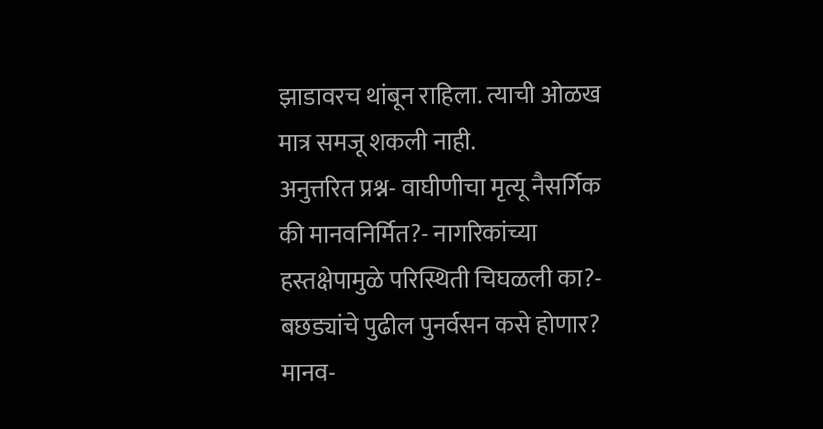झाडावरच थांबून राहिला. त्याची ओळख मात्र समजू शकली नाही.
अनुत्तरित प्रश्न- वाघीणीचा मृत्यू नैसर्गिक की मानवनिर्मित?- नागरिकांच्या हस्तक्षेपामुळे परिस्थिती चिघळली का?- बछड्यांचे पुढील पुनर्वसन कसे होणार?
मानव-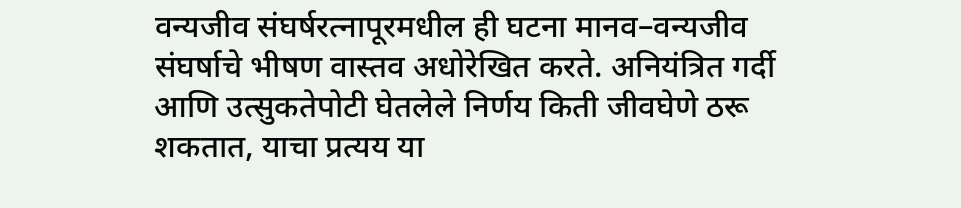वन्यजीव संघर्षरत्नापूरमधील ही घटना मानव–वन्यजीव संघर्षाचे भीषण वास्तव अधोरेखित करते. अनियंत्रित गर्दी आणि उत्सुकतेपोटी घेतलेले निर्णय किती जीवघेणे ठरू शकतात, याचा प्रत्यय या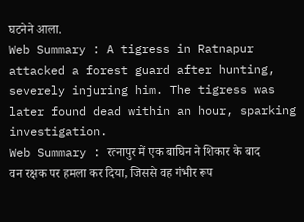घटनेने आला.
Web Summary : A tigress in Ratnapur attacked a forest guard after hunting, severely injuring him. The tigress was later found dead within an hour, sparking investigation.
Web Summary : रत्नापुर में एक बाघिन ने शिकार के बाद वन रक्षक पर हमला कर दिया, जिससे वह गंभीर रूप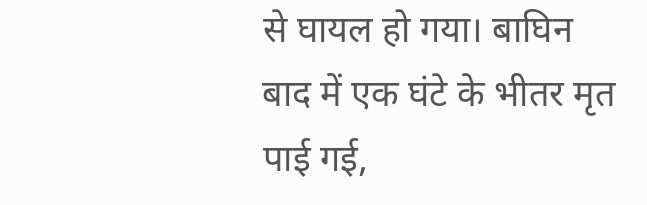से घायल हो गया। बाघिन बाद में एक घंटे के भीतर मृत पाई गई,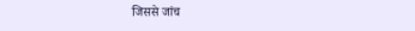जिससे जांच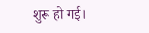शुरू हो गई।